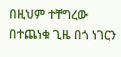በዚህም ተቸግረው በተጨነቁ ጊዜ በጎ ነገርን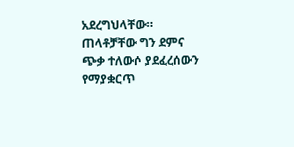አደረግህላቸው።
ጠላቶቻቸው ግን ደምና ጭቃ ተለውሶ ያደፈረሰውን የማያቋርጥ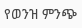የወንዝ ምንጭ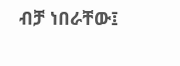ብቻ ነበራቸው፤